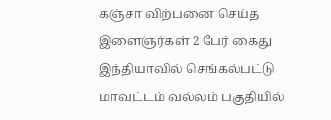கஞ்சா விற்பனை செய்த இளைஞர்கள் 2 பேர் கைது
இந்தியாவில் செங்கல்பட்டு மாவட்டம் வல்லம் பகுதியில்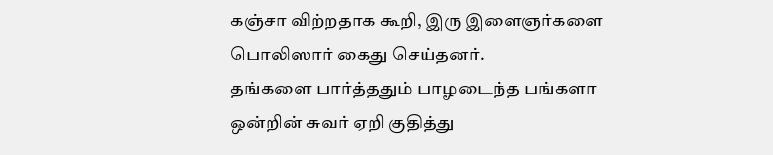கஞ்சா விற்றதாக கூறி, இரு இளைஞர்களை பொலிஸார் கைது செய்தனர்.
தங்களை பார்த்ததும் பாழடைந்த பங்களா ஒன்றின் சுவர் ஏறி குதித்து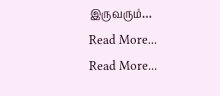இருவரும்…
Read More...
Read More...